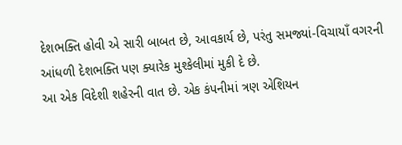દેશભક્તિ હોવી એ સારી બાબત છે, આવકાર્ય છે, પરંતુ સમજ્યાં-વિચાયાઁ વગરની આંધળી દેશભક્તિ પણ ક્યારેક મુશ્કેલીમાં મુકી દે છે.
આ એક વિદેશી શહેરની વાત છે. એક કંપનીમાં ત્રણ એશિયન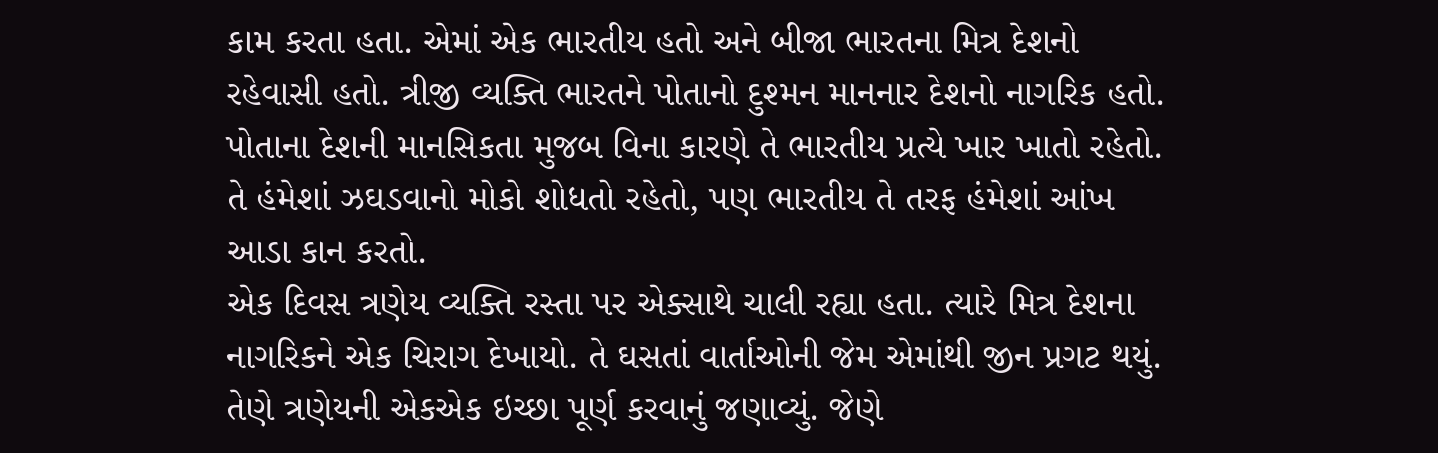કામ કરતા હતા. એમાં એક ભારતીય હતો અને બીજા ભારતના મિત્ર દેશનો રહેવાસી હતો. ત્રીજી વ્યક્તિ ભારતને પોતાનો દુશ્મન માનનાર દેશનો નાગરિક હતો. પોતાના દેશની માનસિકતા મુજબ વિના કારણે તે ભારતીય પ્રત્યે ખાર ખાતો રહેતો. તે હંમેશાં ઝઘડવાનો મોકો શોધતો રહેતો, પણ ભારતીય તે તરફ હંમેશાં આંખ આડા કાન કરતો.
એક દિવસ ત્રણેય વ્યક્તિ રસ્તા પર એક્સાથે ચાલી રહ્યા હતા. ત્યારે મિત્ર દેશના નાગરિકને એક ચિરાગ દેખાયો. તે ઘસતાં વાર્તાઓની જેમ એમાંથી જીન પ્રગટ થયું. તેણે ત્રણેયની એકએક ઇચ્છા પૂર્ણ કરવાનું જણાવ્યું. જેણે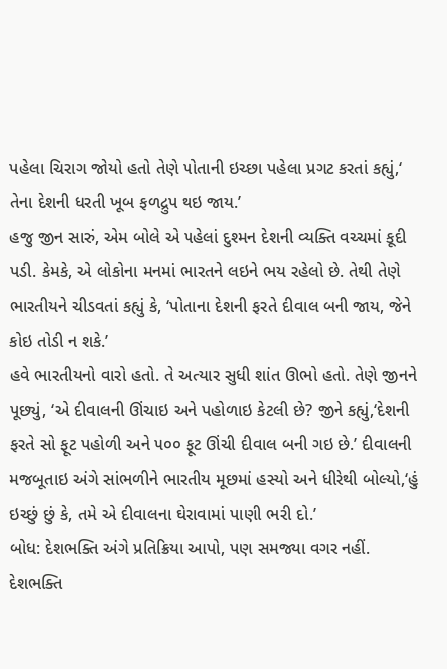પહેલા ચિરાગ જોયો હતો તેણે પોતાની ઇચ્છા પહેલા પ્રગટ કરતાં કહ્યું,‘ તેના દેશની ધરતી ખૂબ ફળદ્રુપ થઇ જાય.’
હજુ જીન સારું, એમ બોલે એ પહેલાં દુશ્મન દેશની વ્યક્તિ વચ્ચમાં કૂદી પડી. કેમકે, એ લોકોના મનમાં ભારતને લઇને ભય રહેલો છે. તેથી તેણે ભારતીયને ચીડવતાં કહ્યું કે, ‘પોતાના દેશની ફરતે દીવાલ બની જાય, જેને કોઇ તોડી ન શકે.’
હવે ભારતીયનો વારો હતો. તે અત્યાર સુધી શાંત ઊભો હતો. તેણે જીનને પૂછ્યું, ‘એ દીવાલની ઊંચાઇ અને પહોળાઇ કેટલી છે? જીને કહ્યું,‘દેશની ફરતે સો ફૂટ પહોળી અને ૫૦૦ ફૂટ ઊંચી દીવાલ બની ગઇ છે.’ દીવાલની મજબૂતાઇ અંગે સાંભળીને ભારતીય મૂછમાં હસ્યો અને ધીરેથી બોલ્યો,‘હું ઇચ્છું છું કે, તમે એ દીવાલના ઘેરાવામાં પાણી ભરી દો.’
બોધ: દેશભક્તિ અંગે પ્રતિક્રિયા આપો, પણ સમજ્યા વગર નહીં. દેશભક્તિ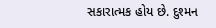સકારાત્મક હોય છે. દુશ્મન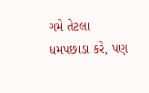ગમે તેટલા ધમપછાડા કરે, પણ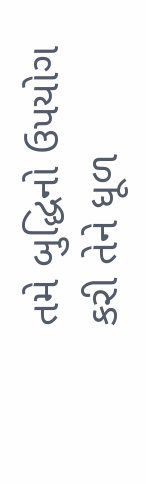તમે બુદ્ધિનો ઉપયોગ કરી તેને ધૂળ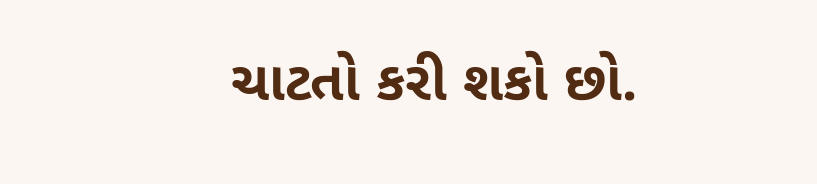ચાટતો કરી શકો છો.